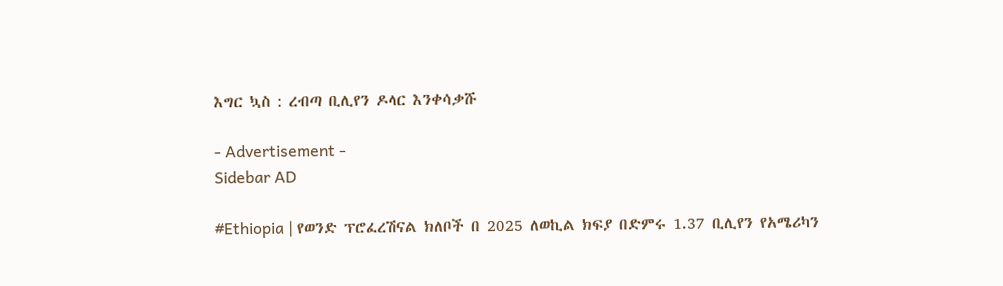እግር ኳስ : ረብጣ ቢሊየን ዶላር እንቀሳቃሹ

- Advertisement -
Sidebar AD

#Ethiopia | የወንድ ፕሮፈረሽናል ክለቦች በ 2025 ለወኪል ክፍያ በድምሩ 1.37 ቢሊየን የአሜሪካን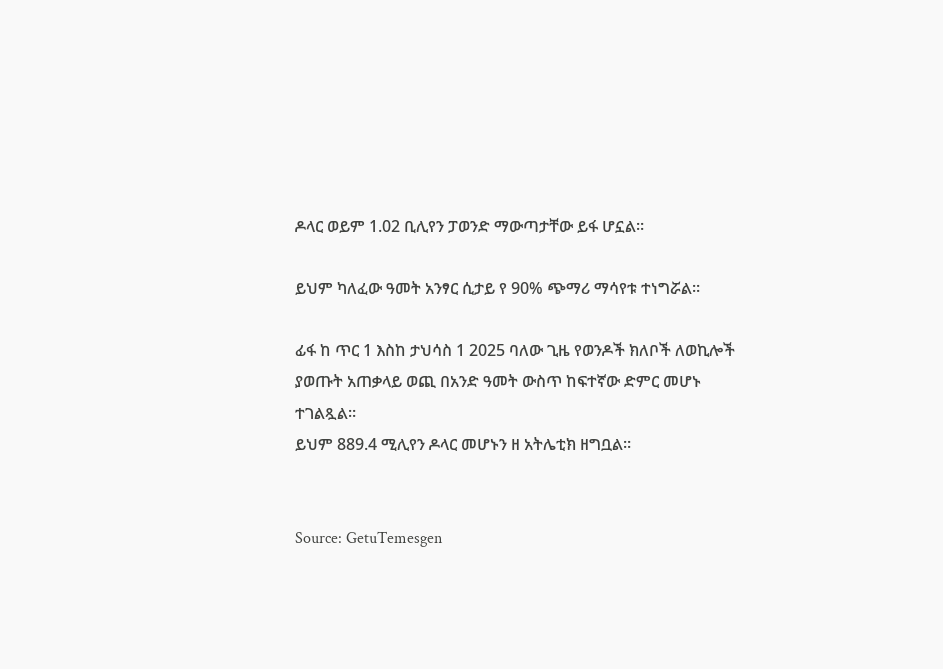ዶላር ወይም 1.02 ቢሊየን ፓወንድ ማውጣታቸው ይፋ ሆኗል።

ይህም ካለፈው ዓመት አንፃር ሲታይ የ 90% ጭማሪ ማሳየቱ ተነግሯል።

ፊፋ ከ ጥር 1 እስከ ታህሳስ 1 2025 ባለው ጊዜ የወንዶች ክለቦች ለወኪሎች ያወጡት አጠቃላይ ወጪ በአንድ ዓመት ውስጥ ከፍተኛው ድምር መሆኑ ተገልጿል።
ይህም 889.4 ሚሊየን ዶላር መሆኑን ዘ አትሌቲክ ዘግቧል።


Source: GetuTemesgen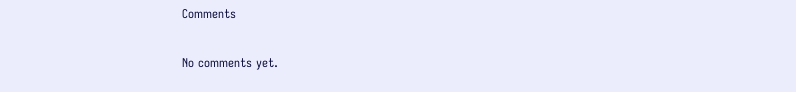Comments

No comments yet.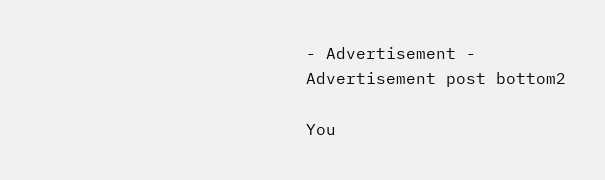- Advertisement -
Advertisement post bottom2

You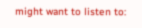might want to listen to: